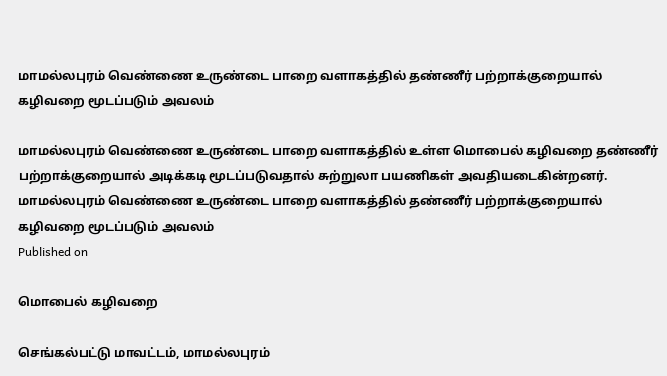மாமல்லபுரம் வெண்ணை உருண்டை பாறை வளாகத்தில் தண்ணீர் பற்றாக்குறையால் கழிவறை மூடப்படும் அவலம்

மாமல்லபுரம் வெண்ணை உருண்டை பாறை வளாகத்தில் உள்ள மொபைல் கழிவறை தண்ணீர் பற்றாக்குறையால் அடிக்கடி மூடப்படுவதால் சுற்றுலா பயணிகள் அவதியடைகின்றனர்.
மாமல்லபுரம் வெண்ணை உருண்டை பாறை வளாகத்தில் தண்ணீர் பற்றாக்குறையால் கழிவறை மூடப்படும் அவலம்
Published on

மொபைல் கழிவறை

செங்கல்பட்டு மாவட்டம், மாமல்லபுரம்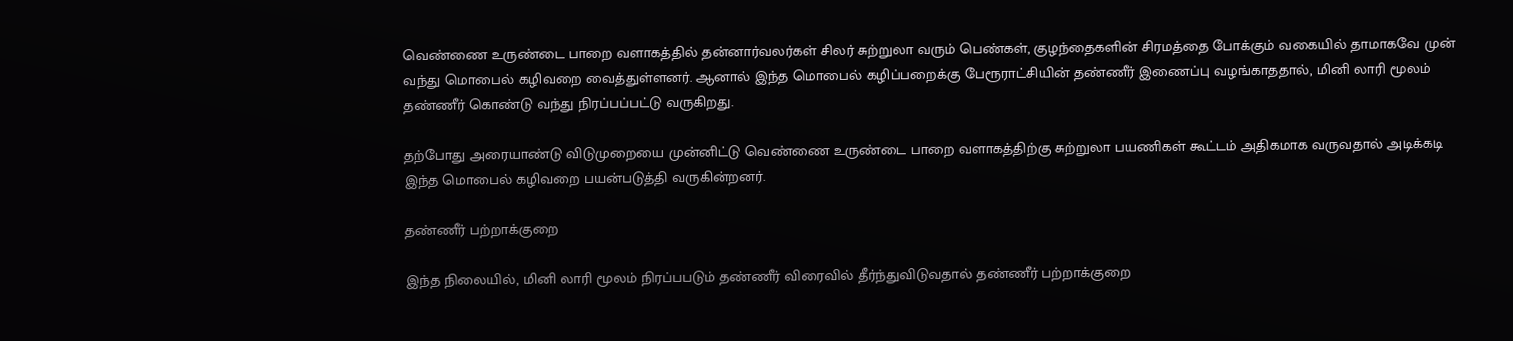வெண்ணை உருண்டை பாறை வளாகத்தில் தன்னார்வலர்கள் சிலர் சுற்றுலா வரும் பெண்கள், குழந்தைகளின் சிரமத்தை போக்கும் வகையில் தாமாகவே முன் வந்து மொபைல் கழிவறை வைத்துள்ளனர். ஆனால் இந்த மொபைல் கழிப்பறைக்கு பேரூராட்சியின் தண்ணீர் இணைப்பு வழங்காததால், மினி லாரி மூலம் தண்ணீர் கொண்டு வந்து நிரப்பப்பட்டு வருகிறது.

தற்போது அரையாண்டு விடுமுறையை முன்னிட்டு வெண்ணை உருண்டை பாறை வளாகத்திற்கு சுற்றுலா பயணிகள் கூட்டம் அதிகமாக வருவதால் அடிக்கடி இந்த மொபைல் கழிவறை பயன்படுத்தி வருகின்றனர்.

தண்ணீர் பற்றாக்குறை

இந்த நிலையில், மினி லாரி மூலம் நிரப்பபடும் தண்ணீர் விரைவில் தீர்ந்துவிடுவதால் தண்ணீர் பற்றாக்குறை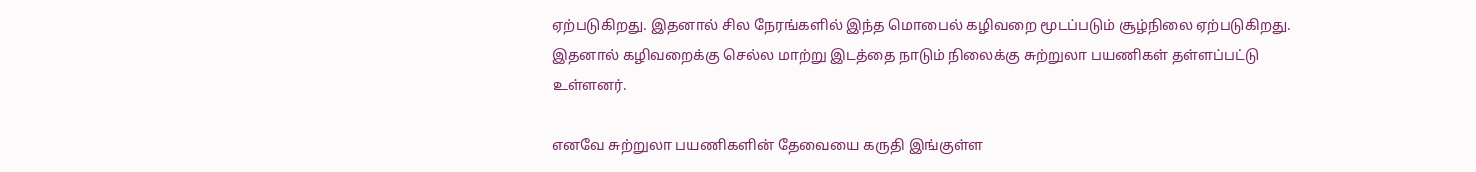ஏற்படுகிறது. இதனால் சில நேரங்களில் இந்த மொபைல் கழிவறை மூடப்படும் சூழ்நிலை ஏற்படுகிறது. இதனால் கழிவறைக்கு செல்ல மாற்று இடத்தை நாடும் நிலைக்கு சுற்றுலா பயணிகள் தள்ளப்பட்டு உள்ளனர்.

எனவே சுற்றுலா பயணிகளின் தேவையை கருதி இங்குள்ள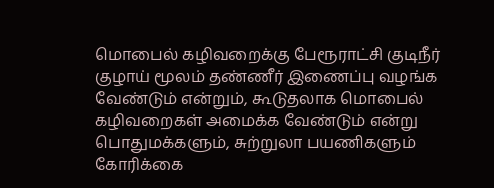மொபைல் கழிவறைக்கு பேரூராட்சி குடிநீர் குழாய் மூலம் தண்ணீர் இணைப்பு வழங்க வேண்டும் என்றும், கூடுதலாக மொபைல் கழிவறைகள் அமைக்க வேண்டும் என்று பொதுமக்களும், சுற்றுலா பயணிகளும் கோரிக்கை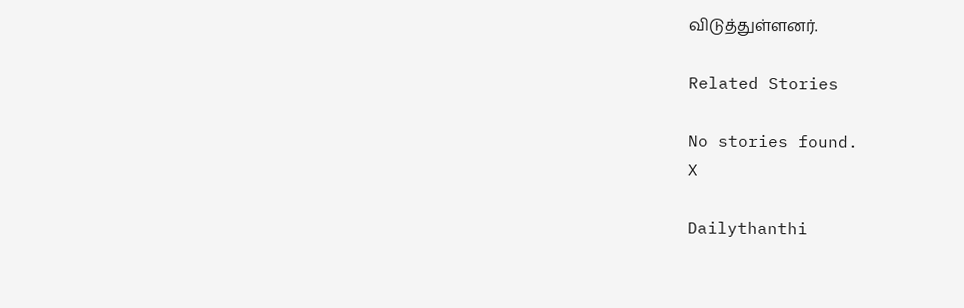விடுத்துள்ளனர்.

Related Stories

No stories found.
X

Dailythanthi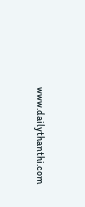www.dailythanthi.com